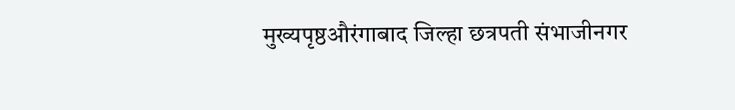मुख्यपृष्ठऔरंगाबाद जिल्हा छत्रपती संभाजीनगर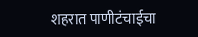शहरात पाणीटंचाईचा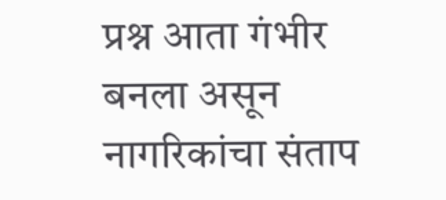प्रश्न आता गंभीर बनला असून नागरिकांचा संताप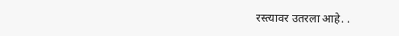रस्त्यावर उतरला आहे. .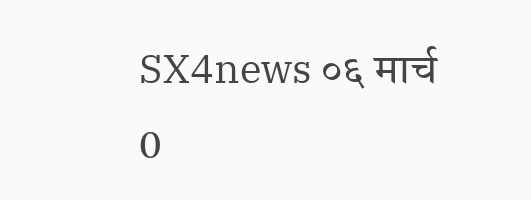SX4news ०६ मार्च 0